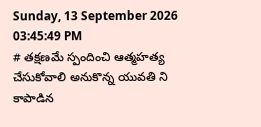Sunday, 13 September 2026 03:45:49 PM
# తక్షణమే స్పందించి ఆత్మహత్య చేసుకోవాలి అనుకొన్న యువతి ని కాపాడిన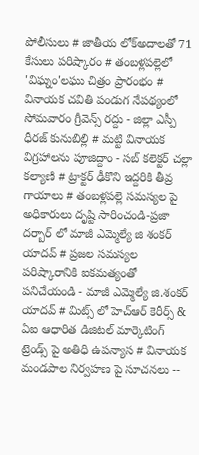పోలీసులు # జాతీయ లోక్అదాలతో 71 కేసులు పరిష్కారం # తంబళ్లపల్లెలో 'విఘ్నం'లఘు చిత్రం ప్రారంభం # వినాయక చవితి పండుగ నేపథ్యంలో సోమవారం గ్రీవెన్స్ రద్దు - జిల్లా ఎస్పీ ధీరజ్ కునుబిల్లి # మట్టి వినాయక విగ్రహాలను పూజిద్దాం - సబ్ కలెక్టర్ చల్లా కల్యాణి # ట్రాక్టర్ ఢీకొని ఇద్దరికి తీవ్ర గాయాలు # తంబళ్లపల్లె సమస్యల పై అధికారులు దృష్టి సారించండి-ప్రజా దర్బార్ లో మాజీ ఎమ్మెల్యే జి శంకర్ యాదవ్ # ప్రజల సమస్యల పరిష్కారానికి ఐకమత్యంతో పనిచేయండి - మాజీ ఎమ్మెల్యే జి.శంకర్ యాదవ్ # మిట్స్ లో హెచ్‌ఆర్ కెరీర్స్ & ఏఐ ఆధారిత డిజిటల్ మార్కెటింగ్ ట్రెండ్స్ పై అతిధి ఉపన్యాస # వినాయక మండపాల నిర్వహణ పై సూచనలు --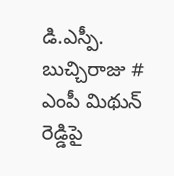డి.ఎస్పీ. బుచ్చిరాజు # ఎంపీ మిథున్ రెడ్డిపై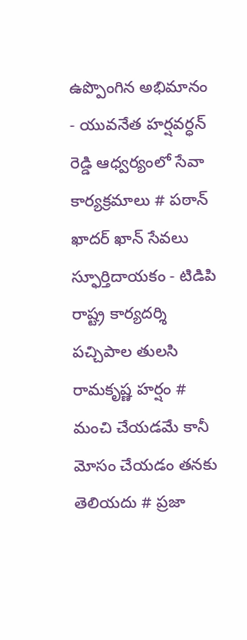ఉప్పొంగిన అభిమానం - యువనేత హర్షవర్ధన్ రెడ్డి ఆధ్వర్యంలో సేవా కార్యక్రమాలు # పఠాన్ ఖాదర్ ఖాన్ సేవలు స్ఫూర్తిదాయకం - టిడిపి రాష్ట్ర కార్యదర్శి పచ్చిపాల తులసి రామకృష్ణ హర్షం # మంచి చేయడమే కానీ మోసం చేయడం తనకు తెలియదు # ప్రజా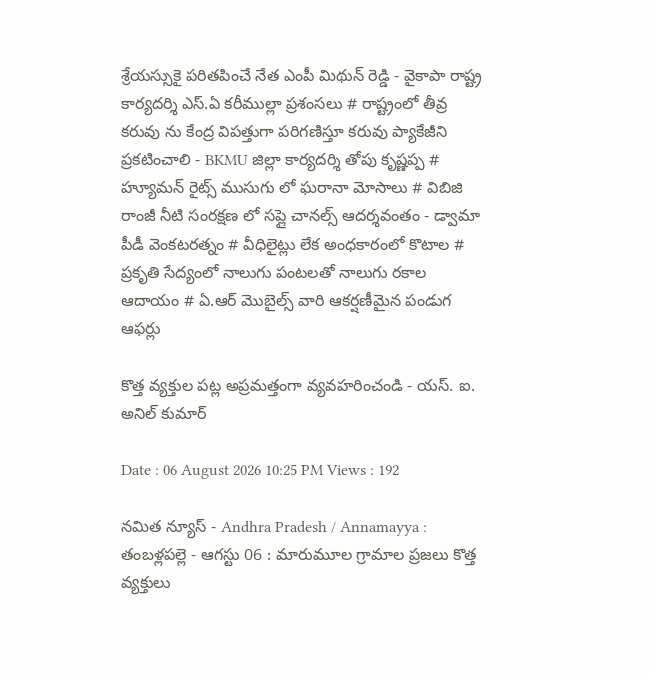శ్రేయస్సుకై పరితపించే నేత ఎంపీ మిథున్ రెడ్డి - వైకాపా రాష్ట్ర కార్యదర్శి ఎస్.ఏ కరీముల్లా ప్రశంసలు # రాష్ట్రంలో తీవ్ర కరువు ను కేంద్ర విపత్తుగా పరిగణిస్తూ కరువు ప్యాకేజీని ప్రకటించాలి - BKMU జిల్లా కార్యదర్శి తోపు కృష్ణప్ప # హ్యూమన్ రైట్స్ ముసుగు లో ఘరానా మోసాలు # విబిజి రాంజీ నీటి సంరక్షణ లో సప్లై చానల్స్ ఆదర్శవంతం - డ్వామా పీడీ వెంకటరత్నం # వీధిలైట్లు లేక అంధకారంలో కొటాల # ప్రకృతి సేద్యంలో నాలుగు పంటలతో నాలుగు రకాల ఆదాయం # ఏ.ఆర్ మొబైల్స్ వారి ఆకర్షణీమైన పండుగ ఆఫర్లు

కొత్త వ్యక్తుల పట్ల అప్రమత్తంగా వ్యవహరించండి - యస్. ఐ. అనిల్ కుమార్

Date : 06 August 2026 10:25 PM Views : 192

నమిత న్యూస్ - Andhra Pradesh / Annamayya : తంబళ్లపల్లె - ఆగస్టు 06 : మారుమూల గ్రామాల ప్రజలు కొత్త వ్యక్తులు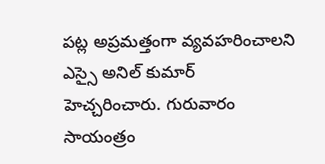పట్ల అప్రమత్తంగా వ్యవహరించాలని ఎస్సై అనిల్ కుమార్ హెచ్చరించారు. గురువారం సాయంత్రం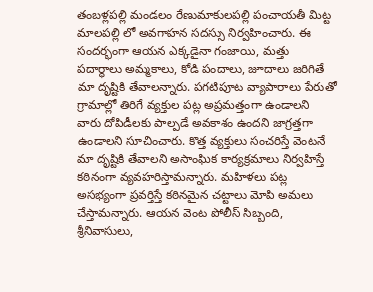తంబళ్లపల్లి మండలం రేణుమాకులపల్లి పంచాయతీ మిట్ట మాలపల్లి లో అవగాహన సదస్సు నిర్వహించారు. ఈ సందర్భంగా ఆయన ఎక్కడైనా గంజాయి, మత్తు పదార్థాలు అమ్మకాలు, కోడి పందాలు, జూదాలు జరిగితే మా దృష్టికి తేవాలన్నారు. పగటిపూట వ్యాపారాలు పేరుతో గ్రామాల్లో తిరిగే వ్యక్తుల పట్ల అప్రమత్తంగా ఉండాలని వారు దోపిడీలకు పాల్పడే అవకాశం ఉందని జాగ్రత్తగా ఉండాలని సూచించారు. కొత్త వ్యక్తులు సంచరిస్తే వెంటనే మా దృష్టికి తేవాలని అసాంఘిక కార్యక్రమాలు నిర్వహిస్తే కఠినంగా వ్యవహరిస్తామన్నారు. మహిళలు పట్ల అసభ్యంగా ప్రవర్తిస్తే కఠినమైన చట్టాలు మోపి అమలు చేస్తామన్నారు. ఆయన వెంట పోలీస్ సిబ్బంది, శ్రీనివాసులు,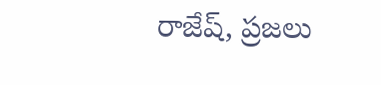రాజేష్, ప్రజలు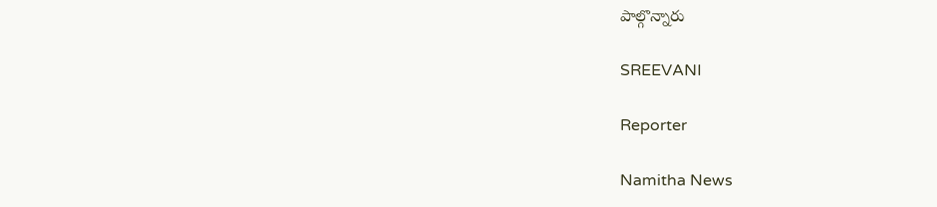పాల్గొన్నారు

SREEVANI

Reporter

Namitha News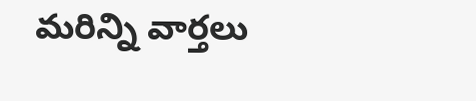మరిన్ని వార్తలు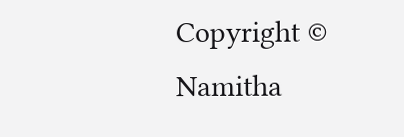Copyright © Namitha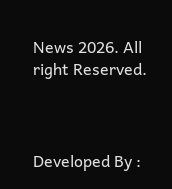News 2026. All right Reserved.



Developed By :